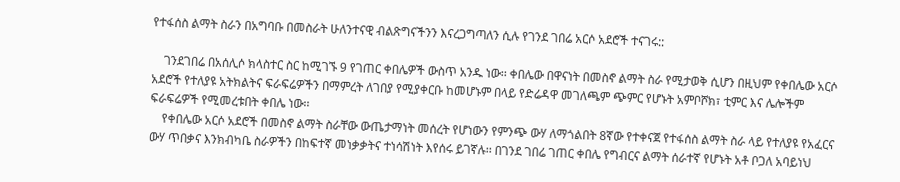የተፋሰስ ልማት ስራን በአግባቡ በመስራት ሁለንተናዊ ብልጽግናችንን እናረጋግጣለን ሲሉ የገንደ ገበሬ አርሶ አደሮች ተናገሩ::

    ገንደገበሬ በአሰሊሶ ክላስተር ስር ከሚገኙ 9 የገጠር ቀበሌዎች ውስጥ አንዱ ነው፡፡ ቀበሌው በዋናነት በመስኖ ልማት ስራ የሚታወቅ ሲሆን በዚህም የቀበሌው አርሶ አደሮች የተለያዩ አትክልትና ፍራፍሬዎችን በማምረት ለገበያ የሚያቀርቡ ከመሆኑም በላይ የድሬዳዋ መገለጫም ጭምር የሆኑት አምቦሾክ፣ ቲምር እና ሌሎችም ፍራፍሬዎች የሚመረቱበት ቀበሌ ነው፡፡
    የቀበሌው አርሶ አደሮች በመስኖ ልማት ስራቸው ውጤታማነት መሰረት የሆነውን የምንጭ ውሃ ለማጎልበት 8ኛው የተቀናጀ የተፋሰስ ልማት ስራ ላይ የተለያዩ የአፈርና ውሃ ጥበቃና እንክብካቤ ስራዎችን በከፍተኛ መነቃቃትና ተነሳሽነት እየሰሩ ይገኛሉ፡፡ በገንደ ገበሬ ገጠር ቀበሌ የግብርና ልማት ሰራተኛ የሆኑት አቶ ቦጋለ አባይነህ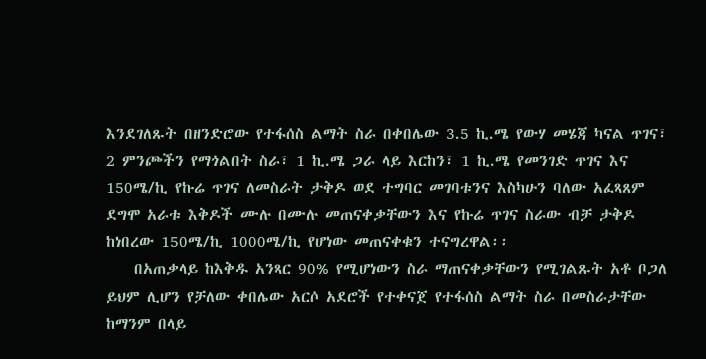እንደገለጹት በዘንድሮው የተፋሰስ ልማት ስራ በቀበሌው 3.5 ኪ.ሜ የውሃ መሄጃ ካናል ጥገና፣ 2 ምንጮችን የማጎልበት ስራ፣ 1 ኪ.ሜ ጋራ ላይ እርከን፣ 1 ኪ.ሜ የመንገድ ጥገና እና 150ሜ/ኪ የኩሬ ጥገና ለመስራት ታቅዶ ወደ ተግባር መገባቱንና እስካሁን ባለው አፈጻጸም ደግሞ አራቱ እቅዶች ሙሉ በሙሉ መጠናቀቃቸውን እና የኩሬ ጥገና ስራው ብቻ ታቅዶ ከነበረው 150ሜ/ኪ 1000ሜ/ኪ የሆነው መጠናቀቁን ተናግረዋል፡፡
    በአጠቃላይ ከእቅዱ አንጻር 90% የሚሆነውን ስራ ማጠናቀቃቸውን የሚገልጹት አቶ ቦጋለ ይህም ሊሆን የቻለው ቀበሌው አርሶ አደሮች የተቀናጀ የተፋሰስ ልማት ስራ በመስራታቸው ከማንም በላይ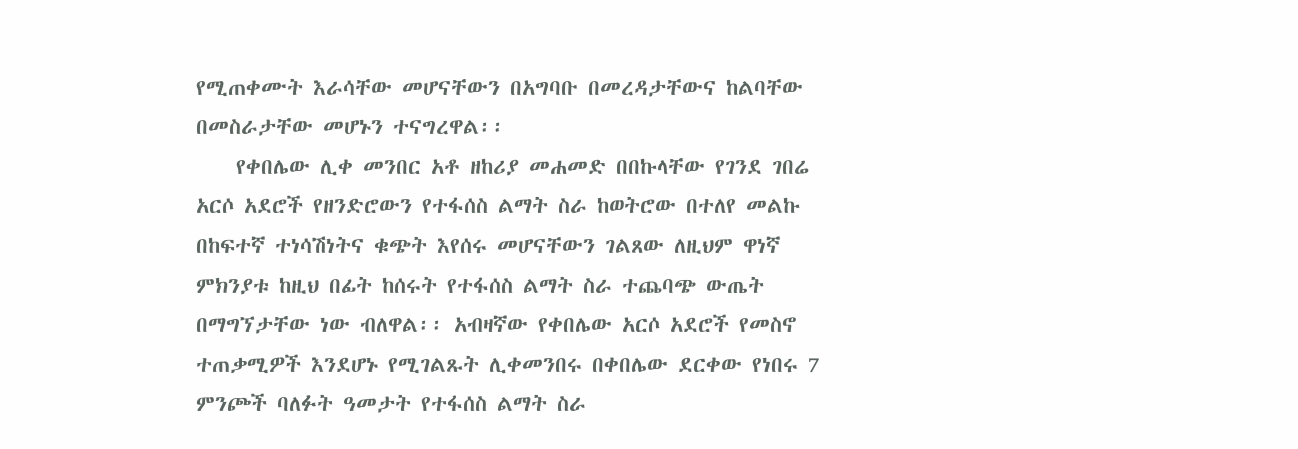የሚጠቀሙት እራሳቸው መሆናቸውን በአግባቡ በመረዳታቸውና ከልባቸው በመስራታቸው መሆኑን ተናግረዋል፡፡
    የቀበሌው ሊቀ መንበር አቶ ዘከሪያ መሐመድ በበኩላቸው የገንደ ገበሬ አርሶ አደሮች የዘንድሮውን የተፋሰስ ልማት ስራ ከወትሮው በተለየ መልኩ በከፍተኛ ተነሳሽነትና ቁጭት እየሰሩ መሆናቸውን ገልጸው ለዚህም ዋነኛ ምክንያቱ ከዚህ በፊት ከሰሩት የተፋሰስ ልማት ስራ ተጨባጭ ውጤት በማግኘታቸው ነው ብለዋል፡፡ አብዛኛው የቀበሌው አርሶ አደሮች የመስኖ ተጠቃሚዎች እንደሆኑ የሚገልጹት ሊቀመንበሩ በቀበሌው ደርቀው የነበሩ 7 ምንጮች ባለፉት ዓመታት የተፋሰስ ልማት ስራ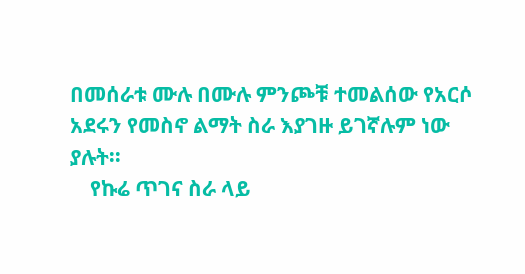በመሰራቱ ሙሉ በሙሉ ምንጮቹ ተመልሰው የአርሶ አደሩን የመስኖ ልማት ስራ እያገዙ ይገኛሉም ነው ያሉት፡፡
    የኩሬ ጥገና ስራ ላይ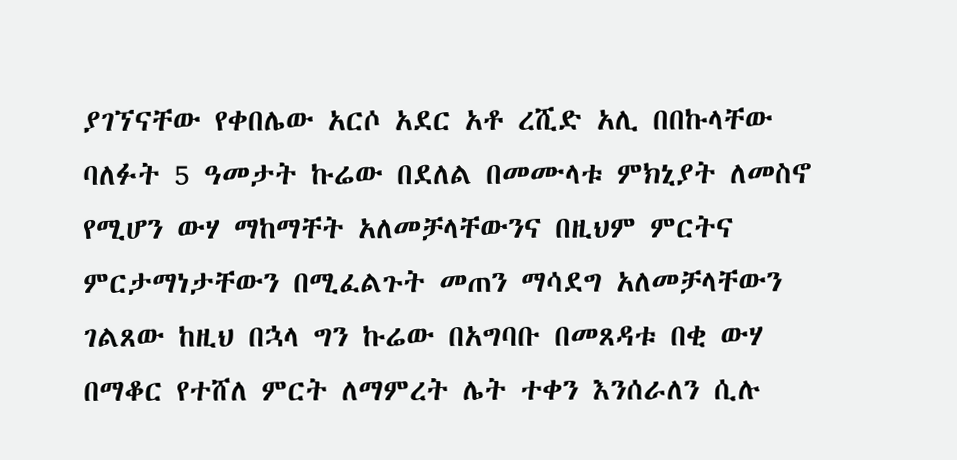ያገኘናቸው የቀበሌው አርሶ አደር አቶ ረሺድ አሊ በበኩላቸው ባለፉት 5 ዓመታት ኩሬው በደለል በመሙላቱ ምክኒያት ለመስኖ የሚሆን ውሃ ማከማቸት አለመቻላቸውንና በዚህም ምርትና ምርታማነታቸውን በሚፈልጉት መጠን ማሳደግ አለመቻላቸውን ገልጸው ከዚህ በኋላ ግን ኩሬው በአግባቡ በመጸዳቱ በቂ ውሃ በማቆር የተሸለ ምርት ለማምረት ሌት ተቀን እንሰራለን ሲሉ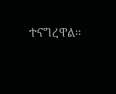ተናግረዋል፡፡